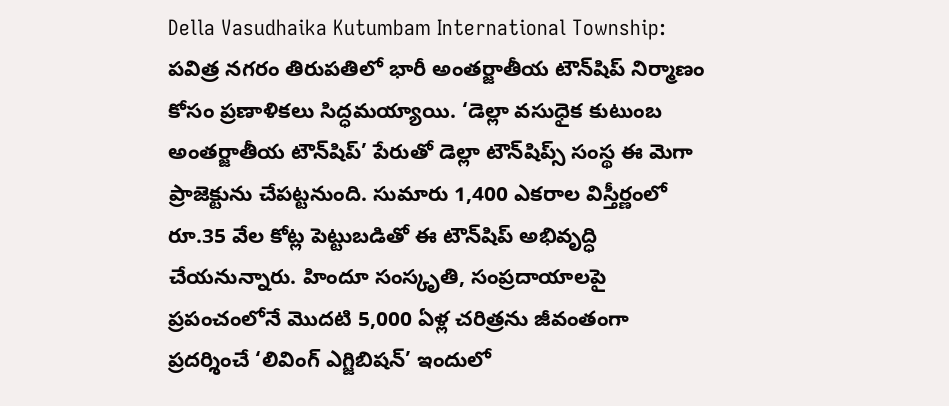Della Vasudhaika Kutumbam International Township: పవిత్ర నగరం తిరుపతిలో భారీ అంతర్జాతీయ టౌన్‌షిప్‌ నిర్మాణం కోసం ప్రణాళికలు సిద్ధమయ్యాయి. ‘డెల్లా వసుధైక కుటుంబ అంతర్జాతీయ టౌన్‌షిప్‌’ పేరుతో డెల్లా టౌన్‌షిప్స్‌ సంస్థ ఈ మెగా ప్రాజెక్టును చేపట్టనుంది. సుమారు 1,400 ఎకరాల విస్తీర్ణంలో రూ.35 వేల కోట్ల పెట్టుబడితో ఈ టౌన్‌షిప్‌ అభివృద్ధి చేయనున్నారు. హిందూ సంస్కృతి, సంప్రదాయాలపై ప్రపంచంలోనే మొదటి 5,000 ఏళ్ల చరిత్రను జీవంతంగా ప్రదర్శించే ‘లివింగ్‌ ఎగ్జిబిషన్‌’ ఇందులో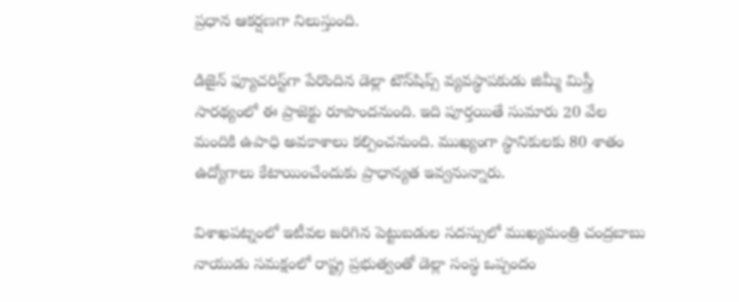ప్రధాన ఆకర్షణగా నిలుస్తుంది.

డిజైన్‌ ఫ్యూచరిస్ట్‌గా పేరొందిన డెల్లా టౌన్‌షిప్స్‌ వ్యవస్థాపకుడు జిమ్మీ మిస్త్రీ సారథ్యంలో ఈ ప్రాజెక్టు రూపొందనుంది. ఇది పూర్తయితే సుమారు 20 వేల మందికి ఉపాధి అవకాశాలు కల్పించనుంది. ముఖ్యంగా స్థానికులకు 80 శాతం ఉద్యోగాలు కేటాయించేందుకు ప్రాధాన్యత ఇవ్వనున్నారు.

విశాఖపట్నంలో ఇటీవల జరిగిన పెట్టుబడుల సదస్సులో ముఖ్యమంత్రి చంద్రబాబు నాయుడు సమక్షంలో రాష్ట్ర ప్రభుత్వంతో డెల్లా సంస్థ ఒప్పందం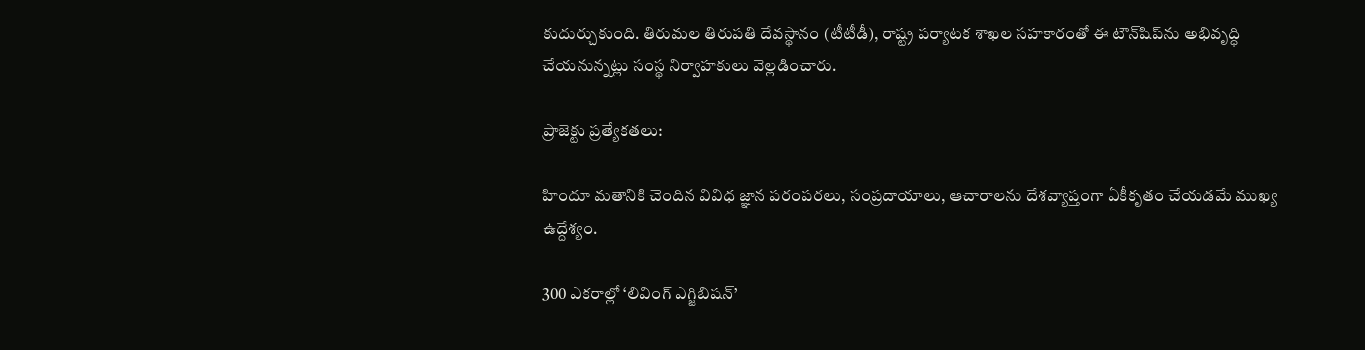కుదుర్చుకుంది. తిరుమల తిరుపతి దేవస్థానం (టీటీడీ), రాష్ట్ర పర్యాటక శాఖల సహకారంతో ఈ టౌన్‌షిప్‌ను అభివృద్ధి చేయనున్నట్లు సంస్థ నిర్వాహకులు వెల్లడించారు.

ప్రాజెక్టు ప్రత్యేకతలు:

హిందూ మతానికి చెందిన వివిధ జ్ఞాన పరంపరలు, సంప్రదాయాలు, ఆచారాలను దేశవ్యాప్తంగా ఏకీకృతం చేయడమే ముఖ్య ఉద్దేశ్యం.

300 ఎకరాల్లో ‘లివింగ్‌ ఎగ్జిబిషన్‌’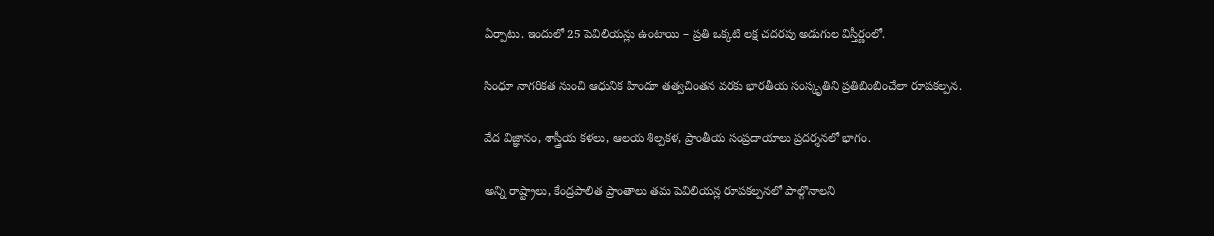ఏర్పాటు. ఇందులో 25 పెవిలియన్లు ఉంటాయి – ప్రతి ఒక్కటి లక్ష చదరపు అడుగుల విస్తీర్ణంలో.

సింధూ నాగరికత నుంచి ఆధునిక హిందూ తత్వచింతన వరకు భారతీయ సంస్కృతిని ప్రతిబింబించేలా రూపకల్పన.

వేద విజ్ఞానం, శాస్త్రీయ కళలు, ఆలయ శిల్పకళ, ప్రాంతీయ సంప్రదాయాలు ప్రదర్శనలో భాగం.

అన్ని రాష్ట్రాలు, కేంద్రపాలిత ప్రాంతాలు తమ పెవిలియన్ల రూపకల్పనలో పాల్గొనాలని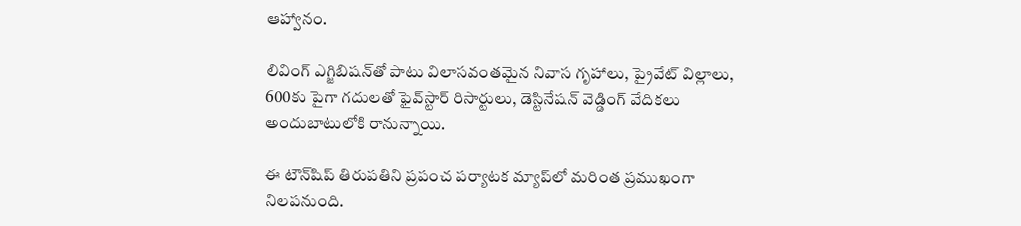ఆహ్వానం.

లివింగ్‌ ఎగ్జిబిషన్‌తో పాటు విలాసవంతమైన నివాస గృహాలు, ప్రైవేట్‌ విల్లాలు, 600కు పైగా గదులతో ఫైవ్‌స్టార్‌ రిసార్టులు, డెస్టినేషన్‌ వెడ్డింగ్‌ వేదికలు అందుబాటులోకి రానున్నాయి.

ఈ టౌన్‌షిప్‌ తిరుపతిని ప్రపంచ పర్యాటక మ్యాప్‌లో మరింత ప్రముఖంగా నిలపనుంది.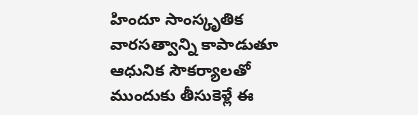హిందూ సాంస్కృతిక వారసత్వాన్ని కాపాడుతూ ఆధునిక సౌకర్యాలతో ముందుకు తీసుకెళ్లే ఈ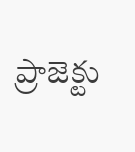ప్రాజెక్టు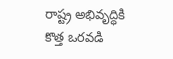రాష్ట్ర అభివృద్ధికి కొత్త ఒరవడి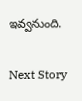ఇవ్వనుంది.

Next Story